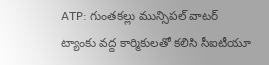ATP: గుంతకల్లు మున్సిపల్ వాటర్ ట్యాంకు వద్ద కార్మికులతో కలిసి సీఐటీయూ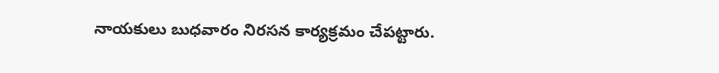నాయకులు బుధవారం నిరసన కార్యక్రమం చేపట్టారు.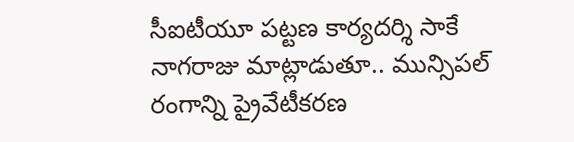సీఐటీయూ పట్టణ కార్యదర్శి సాకే నాగరాజు మాట్లాడుతూ.. మున్సిపల్ రంగాన్ని ప్రైవేటీకరణ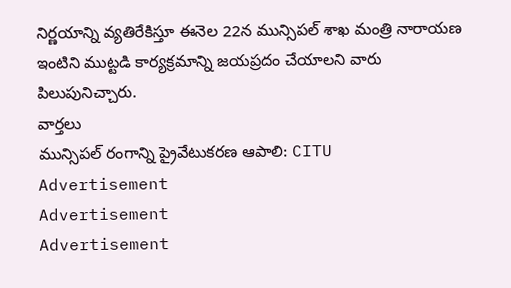నిర్ణయాన్ని వ్యతిరేకిస్తూ ఈనెల 22న మున్సిపల్ శాఖ మంత్రి నారాయణ ఇంటిని ముట్టడి కార్యక్రమాన్ని జయప్రదం చేయాలని వారు పిలుపునిచ్చారు.
వార్తలు
మున్సిపల్ రంగాన్ని ప్రైవేటుకరణ ఆపాలి: CITU
Advertisement
Advertisement
Advertisement